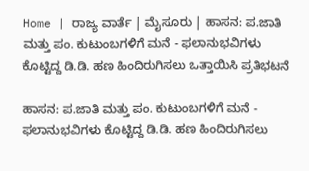Home | ರಾಜ್ಯ ವಾರ್ತೆ | ಮೈಸೂರು | ಹಾಸನ: ಪ.ಜಾತಿ ಮತ್ತು ಪಂ. ಕುಟುಂಬಗಳಿಗೆ ಮನೆ - ಫಲಾನುಭವಿಗಳು ಕೊಟ್ಟಿದ್ದ ಡಿ.ಡಿ. ಹಣ ಹಿಂದಿರುಗಿಸಲು ಒತ್ತಾಯಿಸಿ ಪ್ರತಿಭಟನೆ

ಹಾಸನ: ಪ.ಜಾತಿ ಮತ್ತು ಪಂ. ಕುಟುಂಬಗಳಿಗೆ ಮನೆ - ಫಲಾನುಭವಿಗಳು ಕೊಟ್ಟಿದ್ದ ಡಿ.ಡಿ. ಹಣ ಹಿಂದಿರುಗಿಸಲು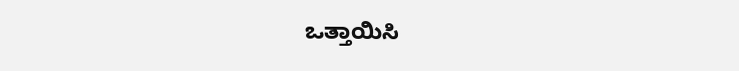ಒತ್ತಾಯಿಸಿ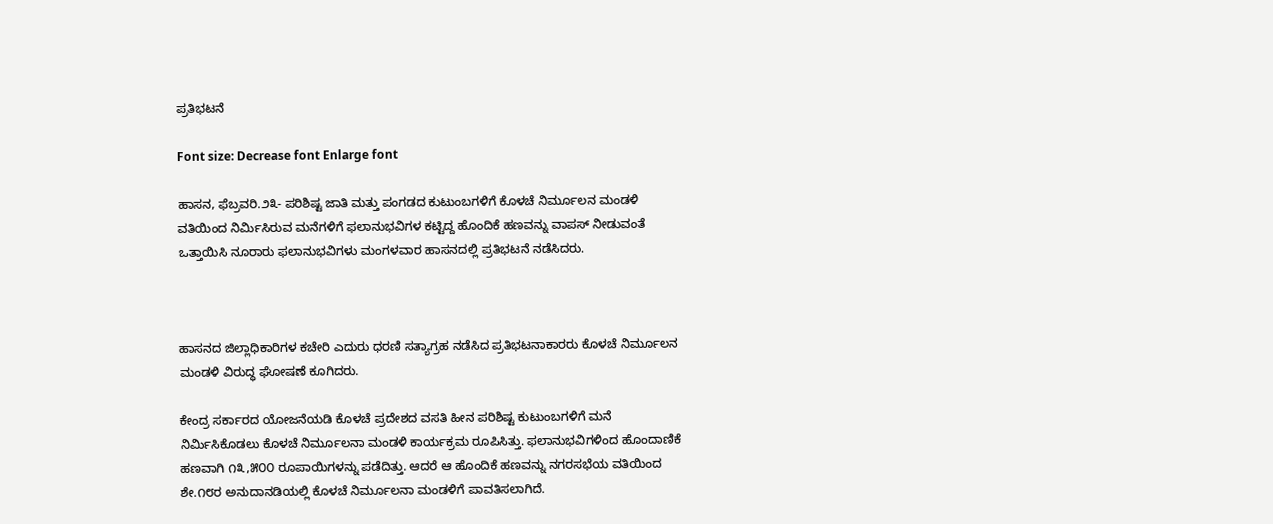ಪ್ರತಿಭಟನೆ

Font size: Decrease font Enlarge font

ಹಾಸನ, ಫೆಬ್ರವರಿ.೨೩- ಪರಿಶಿಷ್ಟ ಜಾತಿ ಮತ್ತು ಪಂಗಡದ ಕುಟುಂಬಗಳಿಗೆ ಕೊಳಚೆ ನಿರ್ಮೂಲನ ಮಂಡಳಿ ವತಿಯಿಂದ ನಿರ್ಮಿಸಿರುವ ಮನೆಗಳಿಗೆ ಫಲಾನುಭವಿಗಳ ಕಟ್ಟಿದ್ದ ಹೊಂದಿಕೆ ಹಣವನ್ನು ವಾಪಸ್ ನೀಡುವಂತೆ ಒತ್ತಾಯಿಸಿ ನೂರಾರು ಫಲಾನುಭವಿಗಳು ಮಂಗಳವಾರ ಹಾಸನದಲ್ಲಿ ಪ್ರತಿಭಟನೆ ನಡೆಸಿದರು.



ಹಾಸನದ ಜಿಲ್ಲಾಧಿಕಾರಿಗಳ ಕಚೇರಿ ಎದುರು ಧರಣಿ ಸತ್ಯಾಗ್ರಹ ನಡೆಸಿದ ಪ್ರತಿಭಟನಾಕಾರರು ಕೊಳಚೆ ನಿರ್ಮೂಲನ ಮಂಡಳಿ ವಿರುದ್ಧ ಘೋಷಣೆ ಕೂಗಿದರು.

ಕೇಂದ್ರ ಸರ್ಕಾರದ ಯೋಜನೆಯಡಿ ಕೊಳಚೆ ಪ್ರದೇಶದ ವಸತಿ ಹೀನ ಪರಿಶಿಷ್ಟ ಕುಟುಂಬಗಳಿಗೆ ಮನೆ ನಿರ್ಮಿಸಿಕೊಡಲು ಕೊಳಚೆ ನಿರ್ಮೂಲನಾ ಮಂಡಳಿ ಕಾರ್ಯಕ್ರಮ ರೂಪಿಸಿತ್ತು. ಫಲಾನುಭವಿಗಳಿಂದ ಹೊಂದಾಣಿಕೆ ಹಣವಾಗಿ ೧೩,೫೦೦ ರೂಪಾಯಿಗಳನ್ನು ಪಡೆದಿತ್ತು. ಆದರೆ ಆ ಹೊಂದಿಕೆ ಹಣವನ್ನು ನಗರಸಭೆಯ ವತಿಯಿಂದ ಶೇ.೧೮ರ ಅನುದಾನಡಿಯಲ್ಲಿ ಕೊಳಚೆ ನಿರ್ಮೂಲನಾ ಮಂಡಳಿಗೆ ಪಾವತಿಸಲಾಗಿದೆ.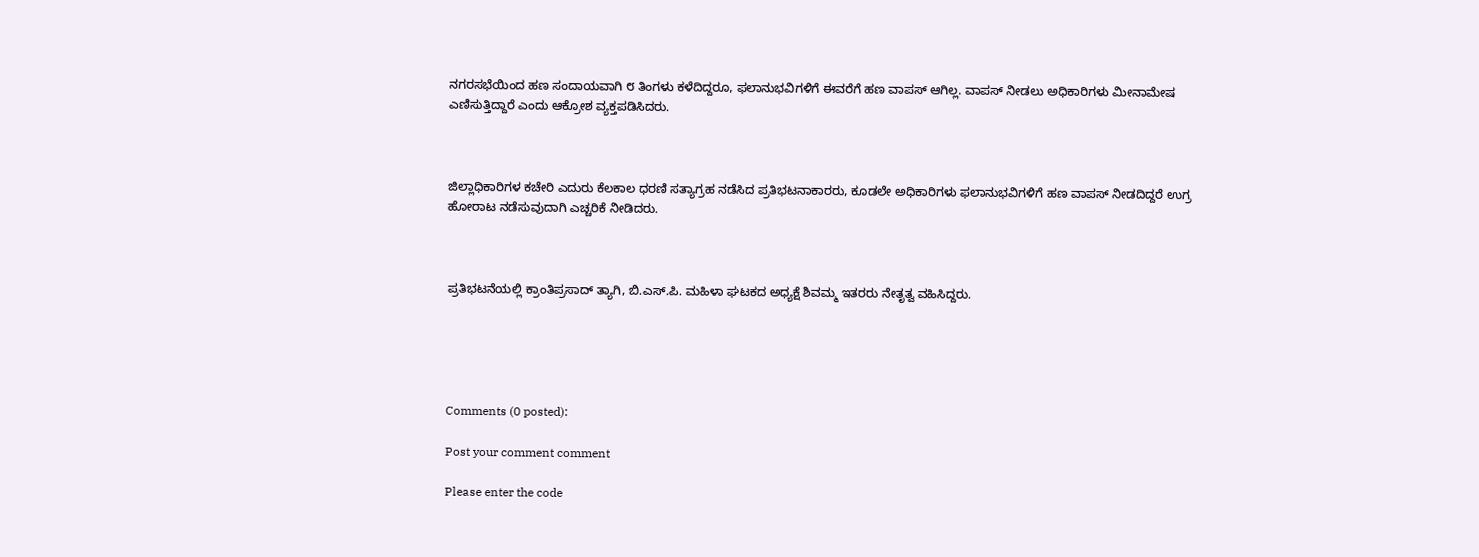ನಗರಸಭೆಯಿಂದ ಹಣ ಸಂದಾಯವಾಗಿ ೮ ತಿಂಗಳು ಕಳೆದಿದ್ದರೂ, ಫಲಾನುಭವಿಗಳಿಗೆ ಈವರೆಗೆ ಹಣ ವಾಪಸ್ ಆಗಿಲ್ಲ. ವಾಪಸ್ ನೀಡಲು ಅಧಿಕಾರಿಗಳು ಮೀನಾಮೇಷ ಎಣಿಸುತ್ತಿದ್ದಾರೆ ಎಂದು ಆಕ್ರೋಶ ವ್ಯಕ್ತಪಡಿಸಿದರು.



ಜಿಲ್ಲಾಧಿಕಾರಿಗಳ ಕಚೇರಿ ಎದುರು ಕೆಲಕಾಲ ಧರಣಿ ಸತ್ಯಾಗ್ರಹ ನಡೆಸಿದ ಪ್ರತಿಭಟನಾಕಾರರು, ಕೂಡಲೇ ಅಧಿಕಾರಿಗಳು ಫಲಾನುಭವಿಗಳಿಗೆ ಹಣ ವಾಪಸ್ ನೀಡದಿದ್ದರೆ ಉಗ್ರ ಹೋರಾಟ ನಡೆಸುವುದಾಗಿ ಎಚ್ಚರಿಕೆ ನೀಡಿದರು.



ಪ್ರತಿಭಟನೆಯಲ್ಲಿ ಕ್ರಾಂತಿಪ್ರಸಾದ್ ತ್ಯಾಗಿ, ಬಿ.ಎಸ್.ಪಿ. ಮಹಿಳಾ ಘಟಕದ ಅಧ್ಯಕ್ಷೆ ಶಿವಮ್ಮ ಇತರರು ನೇತೃತ್ವ ವಹಿಸಿದ್ದರು.





Comments (0 posted):

Post your comment comment

Please enter the code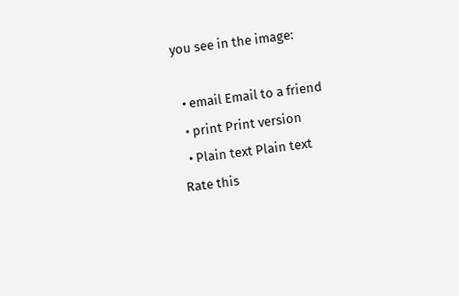you see in the image:

  • email Email to a friend
  • print Print version
  • Plain text Plain text
Rate this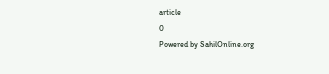article
0
Powered by SahilOnline.org